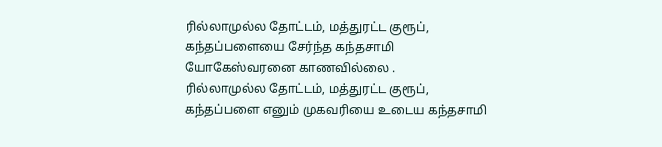ரில்லாமுல்ல தோட்டம், மத்துரட்ட குரூப், கந்தப்பளையை சேர்ந்த கந்தசாமி யோகேஸ்வரனை காணவில்லை .
ரில்லாமுல்ல தோட்டம், மத்துரட்ட குரூப், கந்தப்பளை எனும் முகவரியை உடைய கந்தசாமி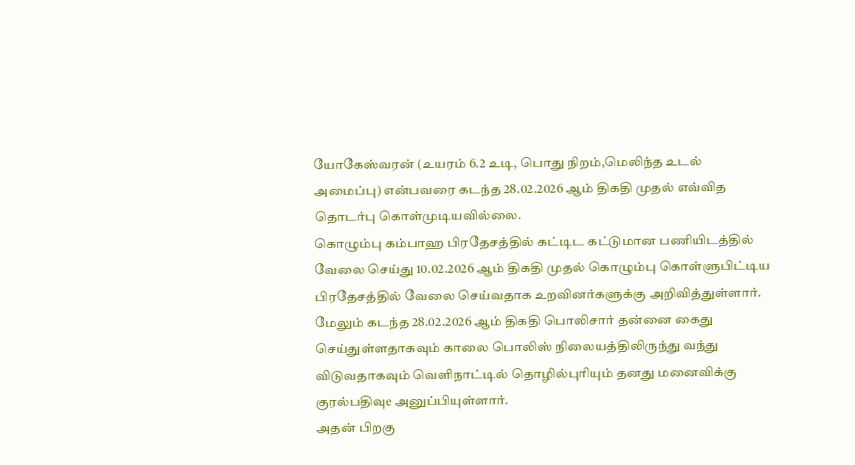யோகேஸ்வரன் (உயரம் 6.2 உடி, பொது நிறம்,மெலிந்த உடல் அமைப்பு) என்பவரை கடந்த 28.02.2026 ஆம் திகதி முதல் எவ்வித தொடர்பு கொள்முடியவில்லை.
கொழும்பு கம்பாஹ பிரதேசத்தில் கட்டிட கட்டுமான பணியிடத்தில் வேலை செய்து 10.02.2026 ஆம் திகதி முதல் கொழும்பு கொள்ளுபிட்டிய பிரதேசத்தில் வேலை செய்வதாக உறவினர்களுக்கு அறிவித்துள்ளார்.
மேலும் கடந்த 28.02.2026 ஆம் திகதி பொலிசார் தன்னை கைது செய்துள்ளதாகவும் காலை பொலிஸ் நிலையத்திலிருந்து வந்து விடுவதாகவும் வெளிநாட்டில் தொழில்புரியும் தனது மனைவிக்கு குரல்பதிவுe அனுப்பியுள்ளார்.
அதன் பிறகு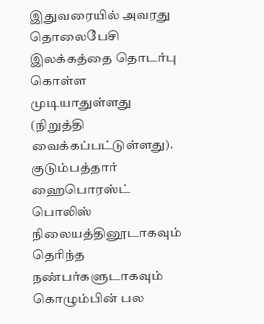இதுவரையில் அவரது தொலைபேசி இலக்கத்தை தொடர்பு கொள்ள முடியாதுள்ளது (நிறுத்தி வைக்கப்பட்டுள்ளது).
குடும்பத்தார் ஹைபொரஸ்ட் பொலிஸ் நிலையத்தினூடாகவும் தெரிந்த நண்பர்களுடாகவும் கொழும்பின் பல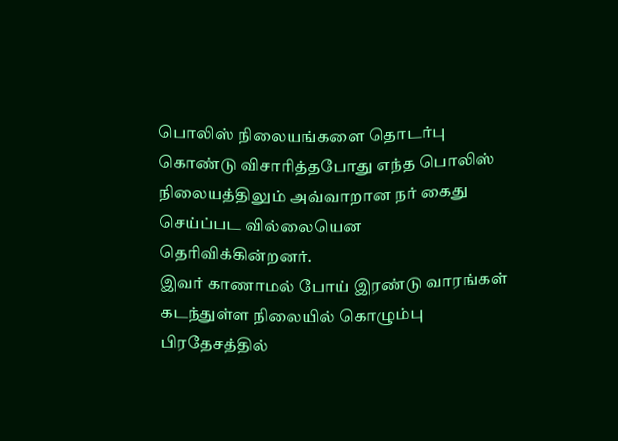பொலிஸ் நிலையங்களை தொடர்பு கொண்டு விசாரித்தபோது எந்த பொலிஸ் நிலையத்திலும் அவ்வாறான நர் கைது செய்ப்பட வில்லையென தெரிவிக்கின்றனர்.
இவர் காணாமல் போய் இரண்டு வாரங்கள் கடந்துள்ள நிலையில் கொழும்பு பிரதேசத்தில்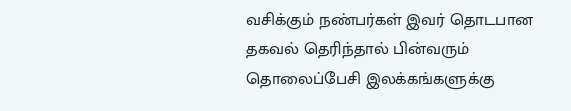வசிக்கும் நண்பர்கள் இவர் தொடபான தகவல் தெரிந்தால் பின்வரும் தொலைப்பேசி இலக்கங்களுக்கு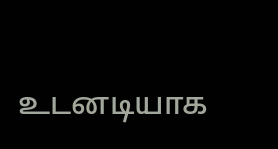உடனடியாக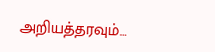அறியத்தரவும்…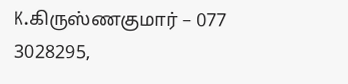K.கிருஸ்ணகுமார் – 077 3028295,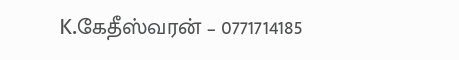K.கேதீஸ்வரன் – 0771714185